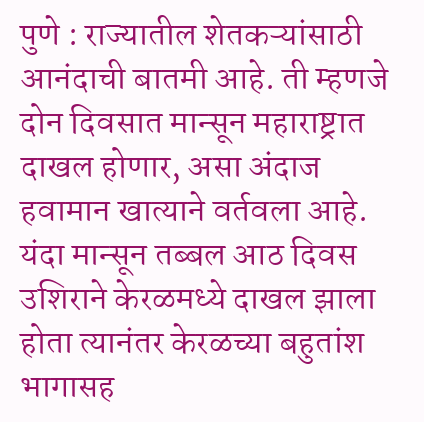पुणे : राज्यातील शेतकऱ्यांसाठी आनंदाची बातमी आहे. ती म्हणजे दोन दिवसात मान्सून महाराष्ट्रात दाखल होणार, असा अंदाज हवामान खात्याने वर्तवला आहे.
यंदा मान्सून तब्बल आठ दिवस उशिराने केरळमध्ये दाखल झाला होता त्यानंतर केरळच्या बहुतांश भागासह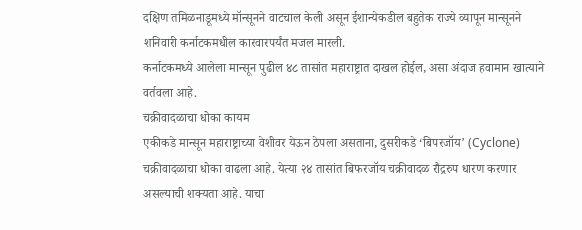दक्षिण तमिळनाडूमध्ये मॉन्सूनने वाटचाल केली असून ईशान्येकडील बहुतेक राज्ये व्यापून मान्सूनने शनिवारी कर्नाटकमधील कारवारपर्यंत मजल मारली.
कर्नाटकमध्ये आलेला मान्सून पुढील ४८ तासांत महाराष्ट्रात दाखल होईल, असा अंदाज हवामान खात्याने वर्तवला आहे.
चक्रीवादळाचा धोका कायम
एकीकडे मान्सून महाराष्ट्राच्या वेशीवर येऊन ठेपला असताना, दुसरीकडे ‘बिपरजॉय’ (Cyclone) चक्रीवादळाचा धोका वाढला आहे. येत्या २४ तासांत बिफरजॉय चक्रीवादळ रौद्ररुप धारण करणार असल्याची शक्यता आहे. याचा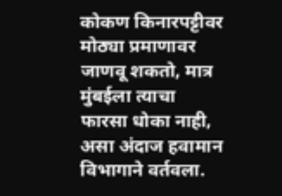कोकण किनारपट्टीवर मोठ्या प्रमाणावर जाणवू शकतो, मात्र मुंबईला त्याचा फारसा धोका नाही, असा अंदाज हवामान विभागाने वर्तवला.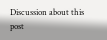Discussion about this post